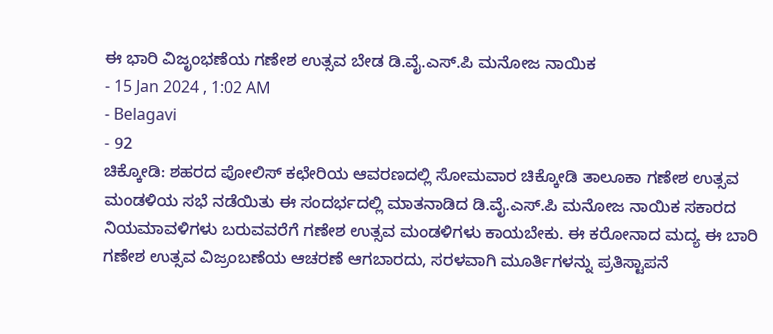ಈ ಭಾರಿ ವಿಜೃಂಭಣೆಯ ಗಣೇಶ ಉತ್ಸವ ಬೇಡ ಡಿ.ವೈ.ಎಸ್.ಪಿ ಮನೋಜ ನಾಯಿಕ
- 15 Jan 2024 , 1:02 AM
- Belagavi
- 92
ಚಿಕ್ಕೋಡಿ: ಶಹರದ ಪೋಲಿಸ್ ಕಛೇರಿಯ ಆವರಣದಲ್ಲಿ ಸೋಮವಾರ ಚಿಕ್ಕೋಡಿ ತಾಲೂಕಾ ಗಣೇಶ ಉತ್ಸವ ಮಂಡಳಿಯ ಸಭೆ ನಡೆಯಿತು ಈ ಸಂದರ್ಭದಲ್ಲಿ ಮಾತನಾಡಿದ ಡಿ.ವೈ.ಎಸ್.ಪಿ ಮನೋಜ ನಾಯಿಕ ಸಕಾರದ ನಿಯಮಾವಳಿಗಳು ಬರುವವರೆಗೆ ಗಣೇಶ ಉತ್ಸವ ಮಂಡಳಿಗಳು ಕಾಯಬೇಕು. ಈ ಕರೋನಾದ ಮದ್ಯ ಈ ಬಾರಿ ಗಣೇಶ ಉತ್ಸವ ವಿಜ್ರಂಬಣೆಯ ಆಚರಣೆ ಆಗಬಾರದು, ಸರಳವಾಗಿ ಮೂರ್ತಿಗಳನ್ನು ಪ್ರತಿಸ್ಟಾಪನೆ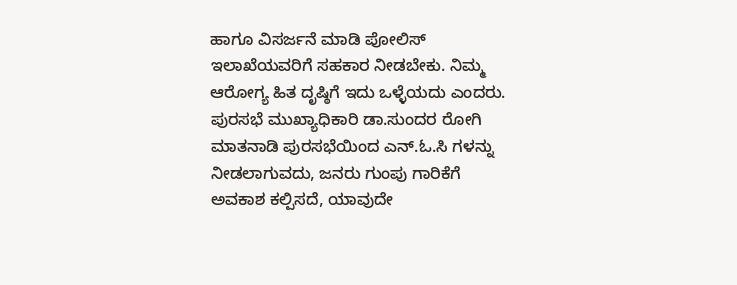ಹಾಗೂ ವಿಸರ್ಜನೆ ಮಾಡಿ ಪೋಲಿಸ್ ಇಲಾಖೆಯವರಿಗೆ ಸಹಕಾರ ನೀಡಬೇಕು. ನಿಮ್ಮ ಆರೋಗ್ಯ ಹಿತ ದೃಷ್ಠಿಗೆ ಇದು ಒಳ್ಳೆಯದು ಎಂದರು. ಪುರಸಭೆ ಮುಖ್ಯಾಧಿಕಾರಿ ಡಾ.ಸುಂದರ ರೋಗಿ ಮಾತನಾಡಿ ಪುರಸಭೆಯಿಂದ ಎನ್.ಓ.ಸಿ ಗಳನ್ನು ನೀಡಲಾಗುವದು, ಜನರು ಗುಂಪು ಗಾರಿಕೆಗೆ ಅವಕಾಶ ಕಲ್ಪಿಸದೆ, ಯಾವುದೇ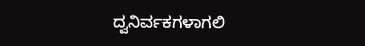ದ್ವನಿರ್ವಕಗಳಾಗಲಿ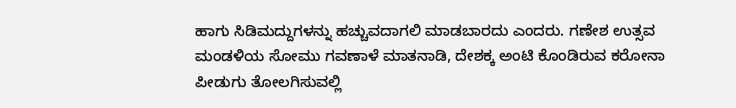ಹಾಗು ಸಿಡಿಮದ್ದುಗಳನ್ನು ಹಚ್ಚುವದಾಗಲಿ ಮಾಡಬಾರದು ಎಂದರು. ಗಣೇಶ ಉತ್ಸವ ಮಂಡಳಿಯ ಸೋಮು ಗವಣಾಳೆ ಮಾತನಾಡಿ, ದೇಶಕ್ಕ ಅಂಟಿ ಕೊಂಡಿರುವ ಕರೋನಾ ಪೀಡುಗು ತೋಲಗಿಸುವಲ್ಲಿ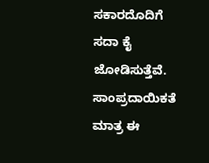ಸಕಾರದೊದಿಗೆ ಸದಾ ಕೈ ಜೋಡಿಸುತ್ತೆವೆ. ಸಾಂಪ್ರದಾಯಿಕತೆ ಮಾತ್ರ ಈ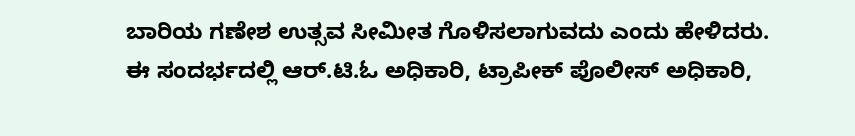ಬಾರಿಯ ಗಣೇಶ ಉತ್ಸವ ಸೀಮೀತ ಗೊಳಿಸಲಾಗುವದು ಎಂದು ಹೇಳಿದರು. ಈ ಸಂದರ್ಭದಲ್ಲಿ ಆರ್.ಟಿ.ಓ ಅಧಿಕಾರಿ, ಟ್ರಾಪೀಕ್ ಪೊಲೀಸ್ ಅಧಿಕಾರಿ,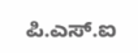ಪಿ.ಎಸ್.ಐ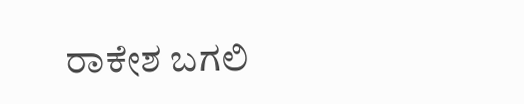ರಾಕೇಶ ಬಗಲಿ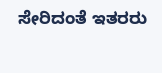ಸೇರಿದಂತೆ ಇತರರು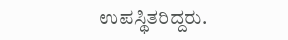ಉಪಸ್ಥಿತರಿದ್ದರು.